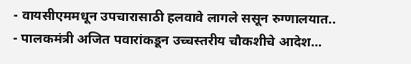- वायसीएममधून उपचारासाठी हलवावे लागले ससून रुग्णालयात..
- पालकमंत्री अजित पवारांकडून उच्चस्तरीय चौकशीचे आदेश…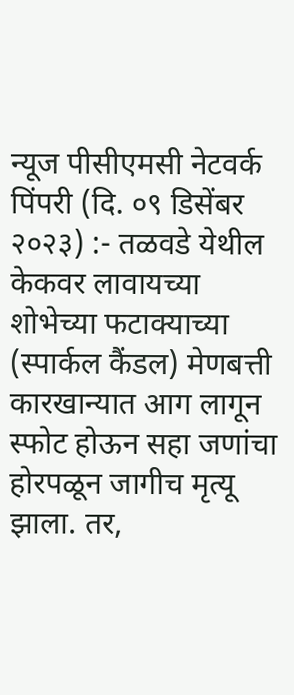न्यूज पीसीएमसी नेटवर्क
पिंपरी (दि. ०९ डिसेंबर २०२३) :- तळवडे येथील केकवर लावायच्या शोभेच्या फटाक्याच्या (स्पार्कल कैंडल) मेणबत्ती कारखान्यात आग लागून स्फोट होऊन सहा जणांचा होरपळून जागीच मृत्यू झाला. तर,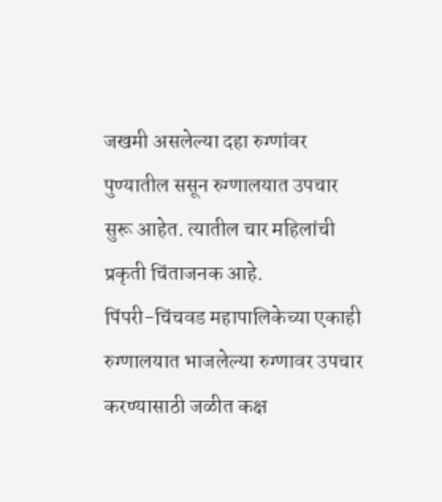जखमी असलेल्या दहा रुग्णांवर पुण्यातील ससून रुग्णालयात उपचार सुरू आहेत. त्यातील चार महिलांची प्रकृती चिंताजनक आहे.
पिंपरी-चिंचवड महापालिकेच्या एकाही रुग्णालयात भाजलेल्या रुग्णावर उपचार करण्यासाठी जळीत कक्ष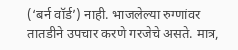(‘बर्न वॉर्ड’) नाही. भाजलेल्या रुग्णांवर तातडीने उपचार करणे गरजेचे असते. मात्र,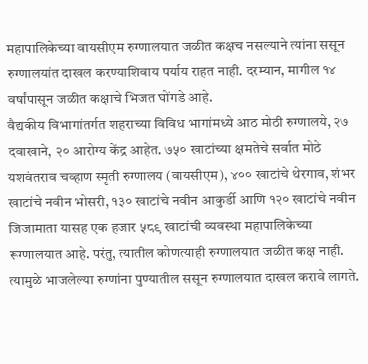महापालिकेच्या वायसीएम रुग्णालयात जळीत कक्षच नसल्याने त्यांना ससून रुग्णालयांत दाखल करण्याशिवाय पर्याय राहत नाही. दरम्यान, मागील १४ वर्षांपासून जळीत कक्षाचे भिजत घोंगडे आहे.
वैद्यकीय विभागांतर्गत शहराच्या विविध भागांमध्ये आठ मोठी रुग्णालये, २७ दवाखाने, २० आरोग्य केंद्र आहेत. ७५० खाटांच्या क्षमतेचे सर्वात मोठे यशवंतराव चव्हाण स्मृती रुग्णालय (वायसीएम), ४०० खाटांचे थेरगाव, शंभर खाटांचे नवीन भोसरी, १३० खाटांचे नवीन आकुर्डी आणि १२० खाटांचे नवीन जिजामाता यासह एक हजार ५८९ खाटांची व्यवस्था महापालिकेच्या रूग्णालयात आहे. परंतु, त्यातील कोणत्याही रुग्णालयात जळीत कक्ष नाही. त्यामुळे भाजलेल्या रुग्णांना पुण्यातील ससून रुग्णालयात दाखल करावे लागते.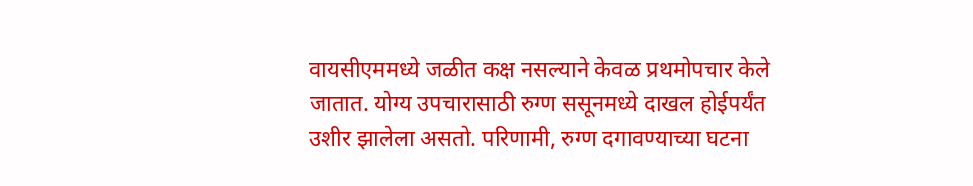वायसीएममध्ये जळीत कक्ष नसल्याने केवळ प्रथमोपचार केले जातात. योग्य उपचारासाठी रुग्ण ससूनमध्ये दाखल होईपर्यंत उशीर झालेला असतो. परिणामी, रुग्ण दगावण्याच्या घटना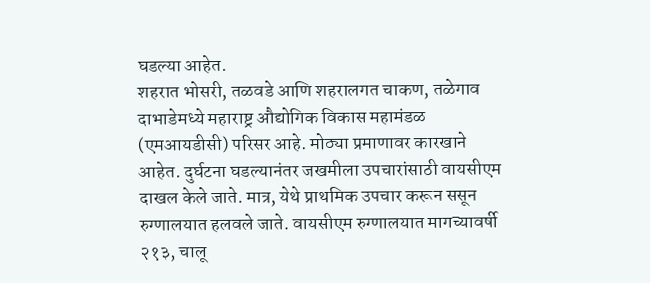घडल्या आहेत.
शहरात भोसरी, तळवडे आणि शहरालगत चाकण, तळेगाव दाभाडेमध्ये महाराष्ट्र औद्योगिक विकास महामंडळ (एमआयडीसी) परिसर आहे. मोठ्या प्रमाणावर कारखाने आहेत. दुर्घटना घडल्यानंतर जखमीला उपचारांसाठी वायसीएम दाखल केले जाते. मात्र, येथे प्राथमिक उपचार करून ससून रुग्णालयात हलवले जाते. वायसीएम रुग्णालयात मागच्यावर्षी २१३, चालू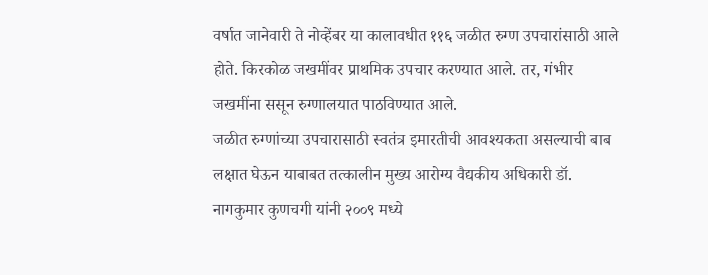वर्षात जानेवारी ते नोव्हेंबर या कालावधीत ११६ जळीत रुग्ण उपचारांसाठी आले होते. किरकोळ जखमींवर प्राथमिक उपचार करण्यात आले. तर, गंभीर जखमींना ससून रुग्णालयात पाठविण्यात आले.
जळीत रुग्णांच्या उपचारासाठी स्वतंत्र इमारतीची आवश्यकता असल्याची बाब लक्षात घेऊन याबाबत तत्कालीन मुख्य आरोग्य वैद्यकीय अधिकारी डॉ. नागकुमार कुणचगी यांनी २००९ मध्ये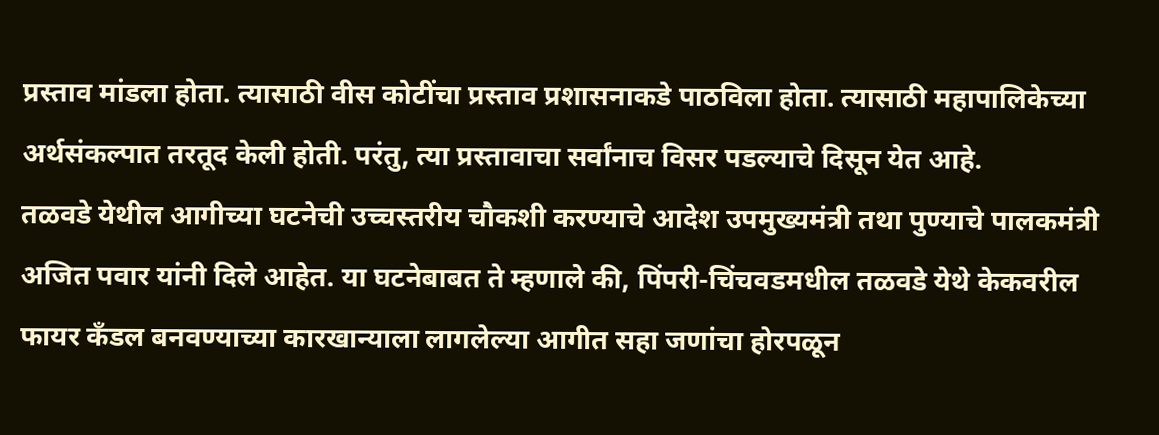प्रस्ताव मांडला होता. त्यासाठी वीस कोटींचा प्रस्ताव प्रशासनाकडे पाठविला होता. त्यासाठी महापालिकेच्या अर्थसंकल्पात तरतूद केली होती. परंतु, त्या प्रस्तावाचा सर्वांनाच विसर पडल्याचे दिसून येत आहे.
तळवडे येथील आगीच्या घटनेची उच्चस्तरीय चौकशी करण्याचे आदेश उपमुख्यमंत्री तथा पुण्याचे पालकमंत्री अजित पवार यांनी दिले आहेत. या घटनेबाबत ते म्हणाले की, पिंपरी-चिंचवडमधील तळवडे येथे केकवरील फायर कँडल बनवण्याच्या कारखान्याला लागलेल्या आगीत सहा जणांचा होरपळून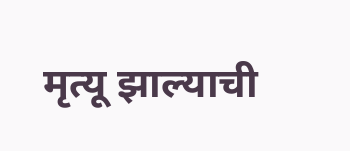मृत्यू झाल्याची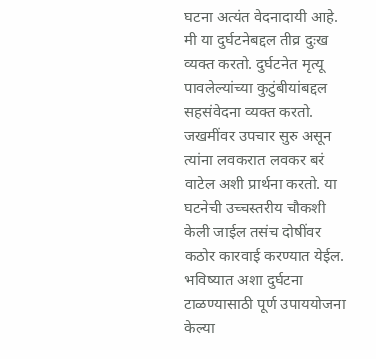घटना अत्यंत वेदनादायी आहे. मी या दुर्घटनेबद्दल तीव्र दुःख व्यक्त करतो. दुर्घटनेत मृत्यू पावलेल्यांच्या कुटुंबीयांबद्दल सहसंवेदना व्यक्त करतो. जखमींवर उपचार सुरु असून त्यांना लवकरात लवकर बरं वाटेल अशी प्रार्थना करतो. या घटनेची उच्चस्तरीय चौकशी केली जाईल तसंच दोषींवर कठोर कारवाई करण्यात येईल. भविष्यात अशा दुर्घटना टाळण्यासाठी पूर्ण उपाययोजना केल्या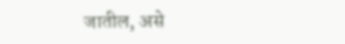जातील, असे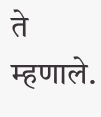ते म्हणाले.